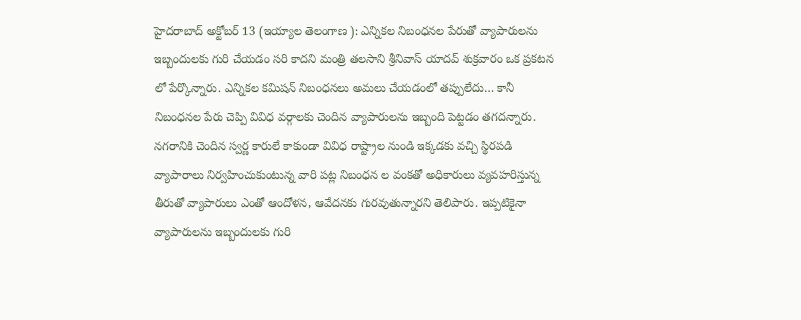హైదరాబాద్ అక్టోబర్ 13 (ఇయ్యాల తెలంగాణ ): ఎన్నికల నిబంధనల పేరుతో వ్యాపారులను ఇబ్బందులకు గురి చేయడం సరి కాదని మంత్రి తలసాని శ్రీనివాస్ యాదవ్ శుక్రవారం ఒక ప్రకటన లో పేర్కొన్నారు. ఎన్నికల కమిషన్ నిబంధనలు అమలు చేయడంలో తప్పులేదు… కానీ నిబంధనల పేరు చెప్పి వివిధ వర్గాలకు చెందిన వ్యాపారులను ఇబ్బంది పెట్టడం తగదన్నారు. నగరానికి చెందిన స్వర్ణ కారులే కాకుండా వివిధ రాష్ట్రాల నుండి ఇక్కడకు వచ్చి స్థిరపడి వ్యాపారాలు నిర్వహించుకుంటున్న వారి పట్ల నిబంధన ల వంకతో అధికారులు వ్యవహరిస్తున్న తీరుతో వ్యాపారులు ఎంతో ఆందోళన, ఆవేదనకు గురవుతున్నారని తెలిపారు. ఇప్పటికైనా వ్యాపారులను ఇబ్బందులకు గురి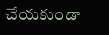చేయకుండా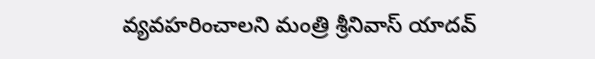వ్యవహరించాలని మంత్రి శ్రీనివాస్ యాదవ్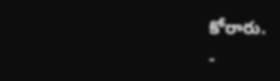కోరారు.
-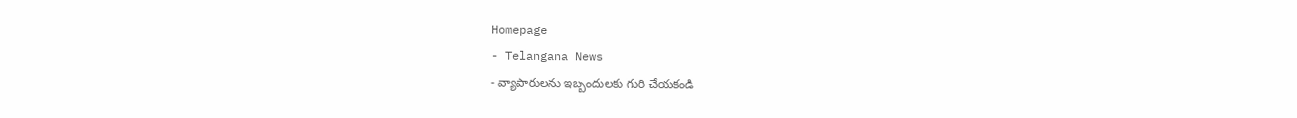Homepage
- Telangana News
- వ్యాపారులను ఇబ్బందులకు గురి చేయకండి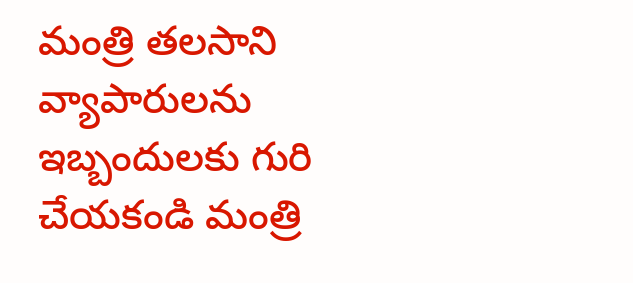మంత్రి తలసాని
వ్యాపారులను ఇబ్బందులకు గురి చేయకండి మంత్రి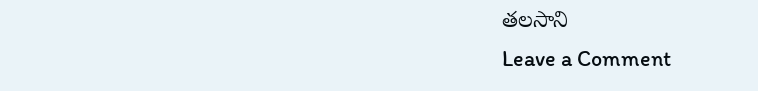తలసాని
Leave a Comment